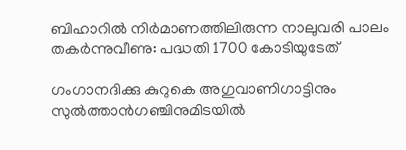ബിഹാറില്‍ നിര്‍മാണത്തിലിരുന്ന നാലുവരി പാലം തകര്‍ന്നുവീണു: പദ്ധതി 1700 കോടിയുടേത്

ഗംഗാനദിക്കു കുറുകെ അഗുവാണിഗാട്ടിനും സുല്‍ത്താന്‍ഗഞ്ചിനുമിടയില്‍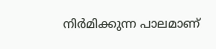നിര്‍മിക്കുന്ന പാലമാണ്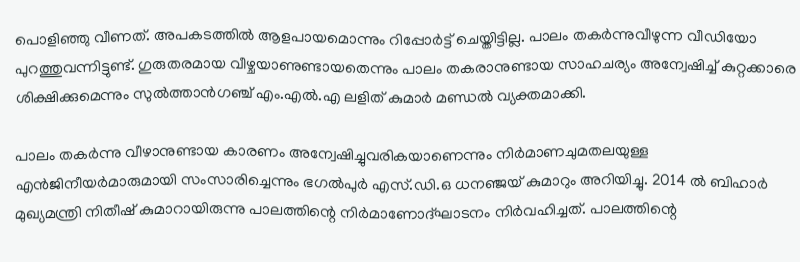പൊളിഞ്ഞു വീണത്. അപകടത്തില്‍ ആളപായമൊന്നും റിപ്പോര്‍ട്ട് ചെയ്തിട്ടില്ല. പാലം തകര്‍ന്നുവീഴുന്ന വീഡിയോ പുറത്തുവന്നിട്ടുണ്ട്. ഗുരുതരമായ വീഴ്ചയാണുണ്ടായതെന്നും പാലം തകരാനുണ്ടായ സാഹചര്യം അന്വേഷിച്ച് കുറ്റക്കാരെ ശിക്ഷിക്കുമെന്നും സുല്‍ത്താന്‍ഗഞ്ച് എം.എല്‍.എ ലളിത് കുമാര്‍ മണ്ഡല്‍ വ്യക്തമാക്കി.

പാലം തകര്‍ന്നു വീഴാനുണ്ടായ കാരണം അന്വേഷിച്ചുവരികയാണെന്നും നിര്‍മാണചുമതലയുള്ള എന്‍ജിനീയര്‍മാരുമായി സംസാരിച്ചെന്നും ഭഗല്‍പുര്‍ എസ്.ഡി.ഒ ധനഞ്ജയ് കുമാറും അറിയിച്ചു. 2014 ല്‍ ബിഹാര്‍ മുഖ്യമന്ത്രി നിതീഷ് കുമാറായിരുന്നു പാലത്തിന്റെ നിര്‍മാണോദ്ഘാടനം നിര്‍വഹിച്ചത്. പാലത്തിന്റെ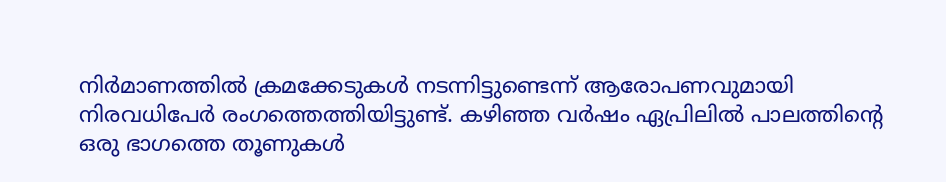നിര്‍മാണത്തില്‍ ക്രമക്കേടുകള്‍ നടന്നിട്ടുണ്ടെന്ന് ആരോപണവുമായി നിരവധിപേര്‍ രംഗത്തെത്തിയിട്ടുണ്ട്. കഴിഞ്ഞ വര്‍ഷം ഏപ്രിലില്‍ പാലത്തിന്റെ ഒരു ഭാഗത്തെ തൂണുകള്‍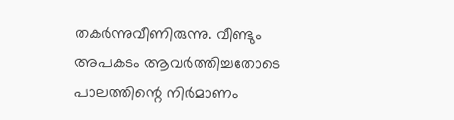തകര്‍ന്നുവീണിരുന്നു. വീണ്ടും അപകടം ആവര്‍ത്തിച്ചതോടെ പാലത്തിന്റെ നിര്‍മാണം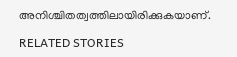അനിശ്ചിതത്വത്തിലായിരിക്കുകയാണ്.

RELATED STORIES